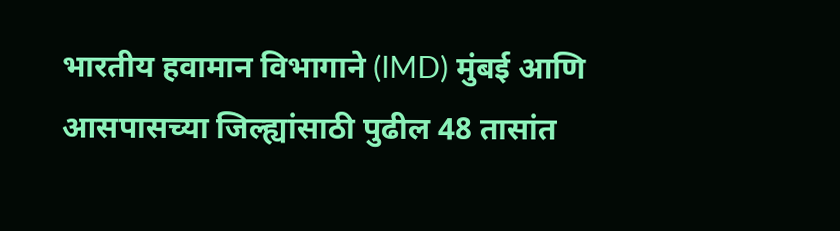भारतीय हवामान विभागाने (IMD) मुंबई आणि आसपासच्या जिल्ह्यांसाठी पुढील 48 तासांत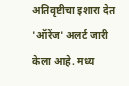अतिवृष्टीचा इशारा देत 'ऑरेंज' अलर्ट जारी केला आहे. मध्य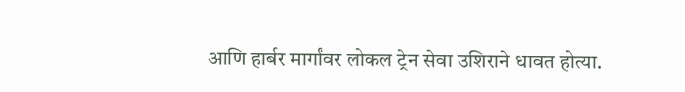आणि हार्बर मार्गांवर लोकल ट्रेन सेवा उशिराने धावत होत्या.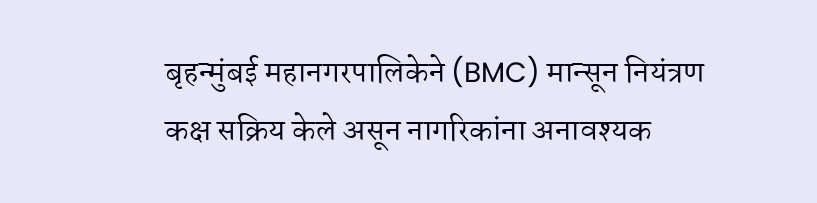बृहन्मुंबई महानगरपालिकेने (BMC) मान्सून नियंत्रण कक्ष सक्रिय केले असून नागरिकांना अनावश्यक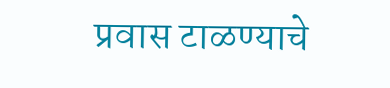प्रवास टाळण्याचे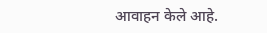आवाहन केले आहे.